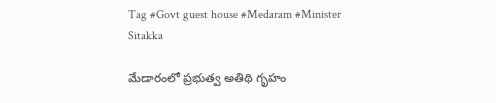Tag #Govt guest house #Medaram #Minister Sitakka

మేడారంలో ప్రభుత్వ అతిథి గృహం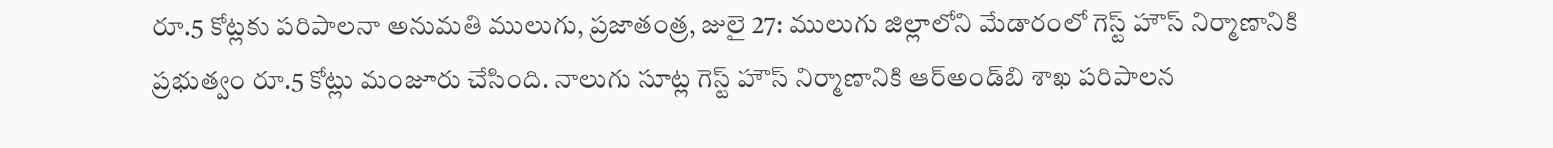రూ.5 కోట్లకు పరిపాలనా అనుమతి ములుగు, ప్రజాతంత్ర, జులై 27: ములుగు జిల్లాలోని మేడారంలో గెస్ట్‌ హౌస్‌ నిర్మాణానికి ప్రభుత్వం రూ.5 కోట్లు మంజూరు చేసింది. నాలుగు సూట్ల గెస్ట్‌ హౌస్‌ నిర్మాణానికి ఆర్‌అండ్‌బి శాఖ పరిపాలన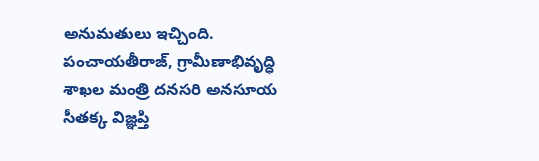అనుమతులు ఇచ్చింది. పంచాయతీరాజ్‌, గ్రామీణాభివృద్ధి శాఖల మంత్రి దనసరి అనసూయ సీతక్క విజ్ఞప్తి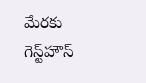మేరకు గెస్ట్‌హౌస్‌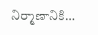నిర్మాణానికి…